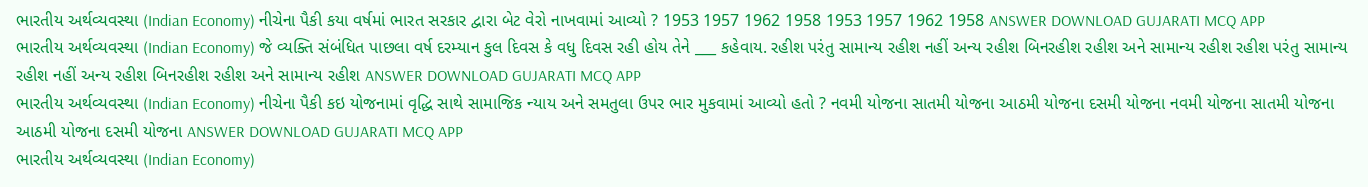ભારતીય અર્થવ્યવસ્થા (Indian Economy) નીચેના પૈકી કયા વર્ષમાં ભારત સરકાર દ્વારા બેટ વેરો નાખવામાં આવ્યો ? 1953 1957 1962 1958 1953 1957 1962 1958 ANSWER DOWNLOAD GUJARATI MCQ APP
ભારતીય અર્થવ્યવસ્થા (Indian Economy) જે વ્યક્તિ સંબંધિત પાછલા વર્ષ દરમ્યાન કુલ દિવસ કે વધુ દિવસ રહી હોય તેને ___ કહેવાય. રહીશ પરંતુ સામાન્ય રહીશ નહીં અન્ય રહીશ બિનરહીશ રહીશ અને સામાન્ય રહીશ રહીશ પરંતુ સામાન્ય રહીશ નહીં અન્ય રહીશ બિનરહીશ રહીશ અને સામાન્ય રહીશ ANSWER DOWNLOAD GUJARATI MCQ APP
ભારતીય અર્થવ્યવસ્થા (Indian Economy) નીચેના પૈકી કઇ યોજનામાં વૃદ્ધિ સાથે સામાજિક ન્યાય અને સમતુલા ઉપર ભાર મુકવામાં આવ્યો હતો ? નવમી યોજના સાતમી યોજના આઠમી યોજના દસમી યોજના નવમી યોજના સાતમી યોજના આઠમી યોજના દસમી યોજના ANSWER DOWNLOAD GUJARATI MCQ APP
ભારતીય અર્થવ્યવસ્થા (Indian Economy)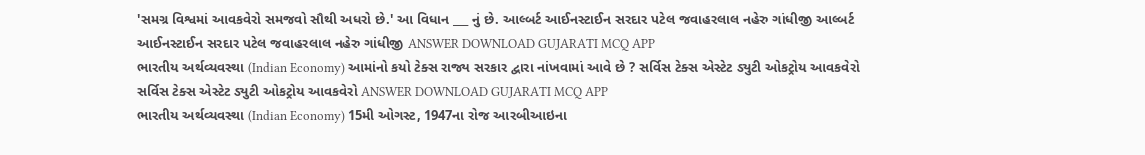'સમગ્ર વિશ્વમાં આવકવેરો સમજવો સૌથી અધરો છે.' આ વિધાન ___ નું છે. આલ્બર્ટ આઈનસ્ટાઈન સરદાર પટેલ જવાહરલાલ નહેરુ ગાંધીજી આલ્બર્ટ આઈનસ્ટાઈન સરદાર પટેલ જવાહરલાલ નહેરુ ગાંધીજી ANSWER DOWNLOAD GUJARATI MCQ APP
ભારતીય અર્થવ્યવસ્થા (Indian Economy) આમાંનો કયો ટેક્સ રાજ્ય સરકાર દ્વારા નાંખવામાં આવે છે ? સર્વિસ ટેક્સ એસ્ટેટ ડ્યુટી ઓકટ્રોય આવકવેરો સર્વિસ ટેક્સ એસ્ટેટ ડ્યુટી ઓકટ્રોય આવકવેરો ANSWER DOWNLOAD GUJARATI MCQ APP
ભારતીય અર્થવ્યવસ્થા (Indian Economy) 15મી ઓગસ્ટ, 1947ના રોજ આરબીઆઇના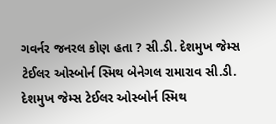ગવર્નર જનરલ કોણ હતા ? સી.ડી. દેશમુખ જેમ્સ ટેઈલર ઓસ્બોર્ન સ્મિથ બેનેગલ રામારાવ સી.ડી. દેશમુખ જેમ્સ ટેઈલર ઓસ્બોર્ન સ્મિથ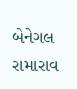બેનેગલ રામારાવ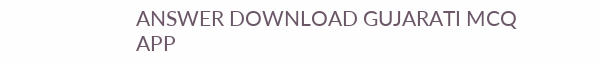ANSWER DOWNLOAD GUJARATI MCQ APP